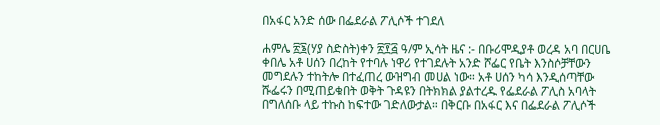በአፋር አንድ ሰው በፌደራል ፖሊሶች ተገደለ

ሐምሌ ፳፮(ሃያ ስድስት)ቀን ፳፻፭ ዓ/ም ኢሳት ዜና :- በቡሪሞዲያቶ ወረዳ አባ በርሀቤ ቀበሌ አቶ ሀሰን በረከት የተባሉ ነዋሪ የተገደሉት አንድ ሾፌር የቤት እንስሶቻቸውን መግደሉን ተከትሎ በተፈጠረ ውዝግብ መሀል ነው። አቶ ሀሰን ካሳ እንዲሰጣቸው ሹፌሩን በሚጠይቁበት ወቅት ጉዳዩን በትክክል ያልተረዱ የፌደራል ፖሊስ አባላት በግለሰቡ ላይ ተኩስ ከፍተው ገድለውታል። በቅርቡ በአፋር እና በፌደራል ፖሊሶች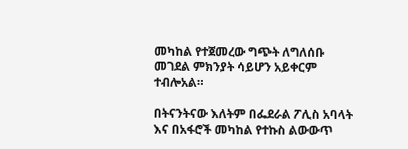መካከል የተጀመረው ግጭት ለግለሰቡ መገደል ምክንያት ሳይሆን አይቀርም ተብሎአል።

በትናንትናው እለትም በፌደራል ፖሊስ አባላት እና በአፋሮች መካከል የተኩስ ልውውጥ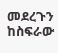መደረጉን ከስፍራው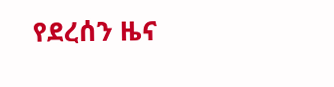የደረሰን ዜና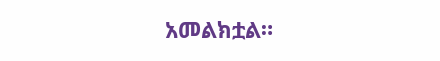አመልክቷል።